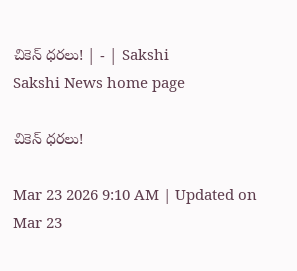చికెన్‌ ధరలు! | - | Sakshi
Sakshi News home page

చికెన్‌ ధరలు!

Mar 23 2026 9:10 AM | Updated on Mar 23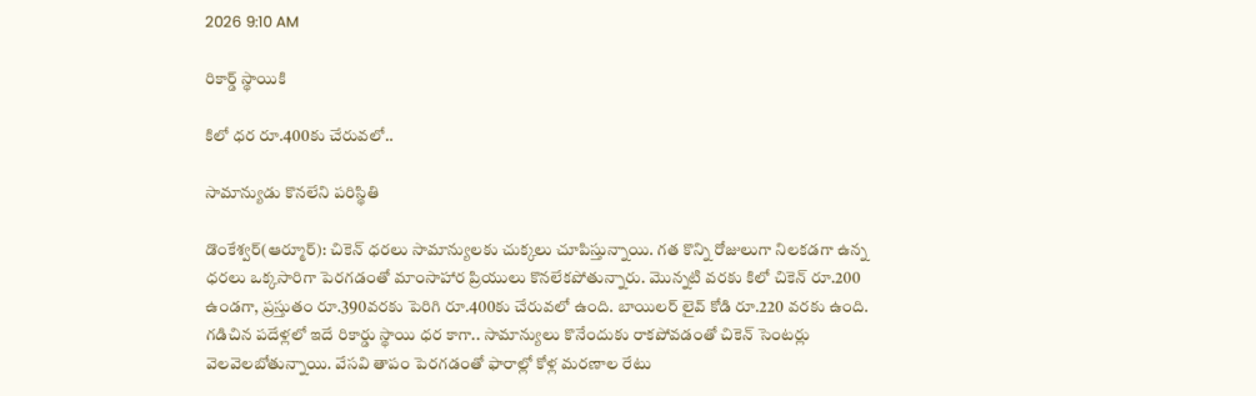2026 9:10 AM

రికార్డ్‌ స్థాయికి

కిలో ధర రూ.400కు చేరువలో..

సామాన్యుడు కొనలేని పరిస్థితి

డొంకేశ్వర్‌(ఆర్మూర్‌): చికెన్‌ ధరలు సామాన్యులకు చుక్కలు చూపిస్తున్నాయి. గత కొన్ని రోజులుగా నిలకడగా ఉన్న ధరలు ఒక్కసారిగా పెరగడంతో మాంసాహార ప్రియులు కొనలేకపోతున్నారు. మొన్నటి వరకు కిలో చికెన్‌ రూ.200 ఉండగా, ప్రస్తుతం రూ.390వరకు పెరిగి రూ.400కు చేరువలో ఉంది. బాయిలర్‌ లైవ్‌ కోడి రూ.220 వరకు ఉంది. గడిచిన పదేళ్లలో ఇదే రికార్డు స్థాయి ధర కాగా.. సామాన్యులు కొనేందుకు రాకపోవడంతో చికెన్‌ సెంటర్లు వెలవెలబోతున్నాయి. వేసవి తాపం పెరగడంతో ఫారాల్లో కోళ్ల మరణాల రేటు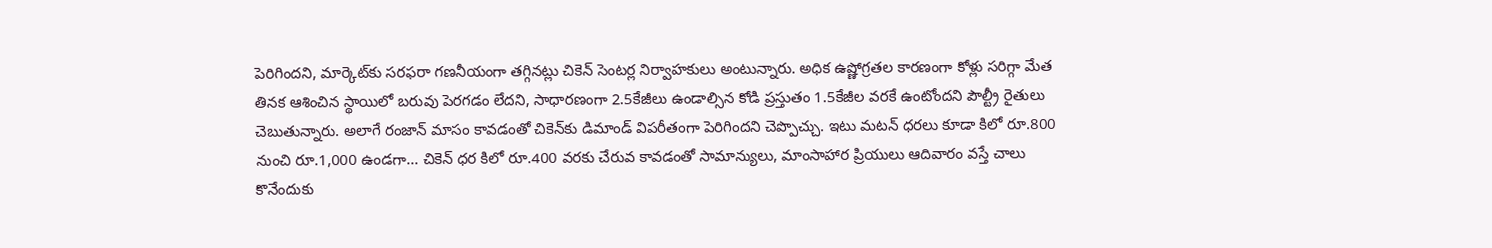పెరిగిందని, మార్కెట్‌కు సరఫరా గణనీయంగా తగ్గినట్లు చికెన్‌ సెంటర్ల నిర్వాహకులు అంటున్నారు. అధిక ఉష్ణోగ్రతల కారణంగా కోళ్లు సరిగ్గా మేత తినక ఆశించిన స్థాయిలో బరువు పెరగడం లేదని, సాధారణంగా 2.5కేజీలు ఉండాల్సిన కోడి ప్రస్తుతం 1.5కేజీల వరకే ఉంటోందని పౌల్ట్రీ రైతులు చెబుతున్నారు. అలాగే రంజాన్‌ మాసం కావడంతో చికెన్‌కు డిమాండ్‌ విపరీతంగా పెరిగిందని చెప్పొచ్చు. ఇటు మటన్‌ ధరలు కూడా కిలో రూ.800 నుంచి రూ.1,000 ఉండగా... చికెన్‌ ధర కిలో రూ.400 వరకు చేరువ కావడంతో సామాన్యులు, మాంసాహార ప్రియులు ఆదివారం వస్తే చాలు కొనేందుకు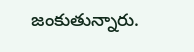జంకుతున్నారు.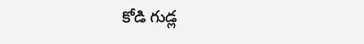కోడి గుడ్ల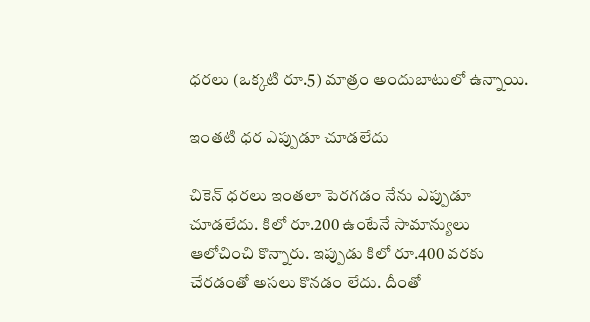ధరలు (ఒక్కటి రూ.5) మాత్రం అందుబాటులో ఉన్నాయి.

ఇంతటి ధర ఎప్పుడూ చూడలేదు

చికెన్‌ ధరలు ఇంతలా పెరగడం నేను ఎప్పుడూ చూడలేదు. కిలో రూ.200 ఉంటేనే సామాన్యులు ఆలోచించి కొన్నారు. ఇప్పుడు కిలో రూ.400 వరకు చేరడంతో అసలు కొనడం లేదు. దీంతో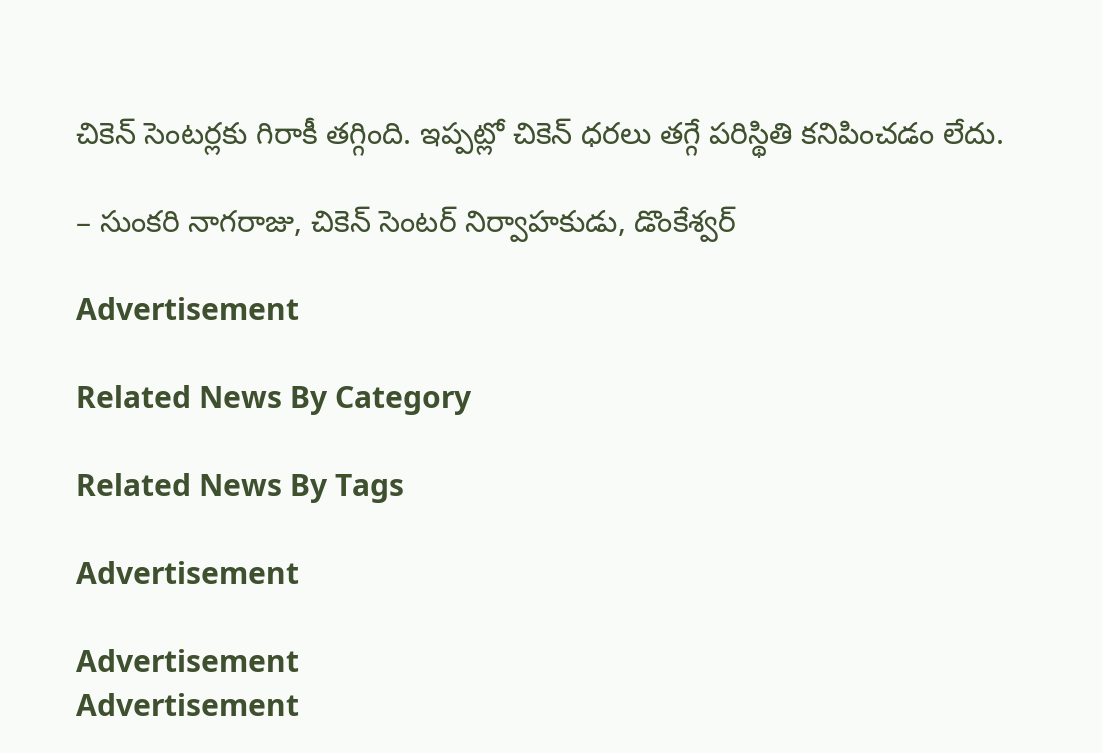చికెన్‌ సెంటర్లకు గిరాకీ తగ్గింది. ఇప్పట్లో చికెన్‌ ధరలు తగ్గే పరిస్థితి కనిపించడం లేదు.

– సుంకరి నాగరాజు, చికెన్‌ సెంటర్‌ నిర్వాహకుడు, డొంకేశ్వర్‌

Advertisement

Related News By Category

Related News By Tags

Advertisement

Advertisement
Advertisement